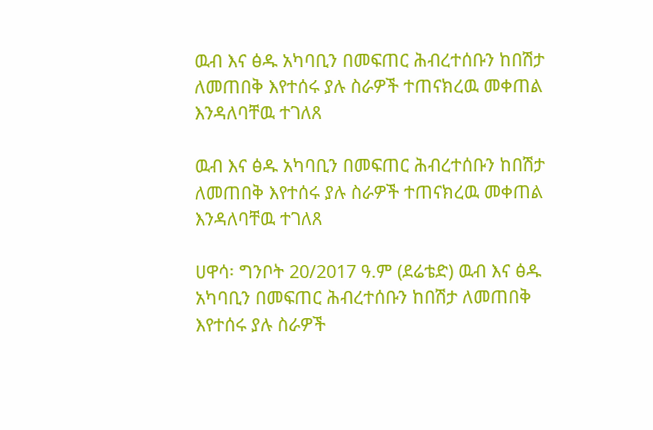ዉብ እና ፅዱ አካባቢን በመፍጠር ሕብረተሰቡን ከበሽታ ለመጠበቅ እየተሰሩ ያሉ ስራዎች ተጠናክረዉ መቀጠል እንዳለባቸዉ ተገለጸ

ዉብ እና ፅዱ አካባቢን በመፍጠር ሕብረተሰቡን ከበሽታ ለመጠበቅ እየተሰሩ ያሉ ስራዎች ተጠናክረዉ መቀጠል እንዳለባቸዉ ተገለጸ

ሀዋሳ፡ ግንቦት 20/2017 ዓ.ም (ደሬቴድ) ዉብ እና ፅዱ አካባቢን በመፍጠር ሕብረተሰቡን ከበሽታ ለመጠበቅ እየተሰሩ ያሉ ስራዎች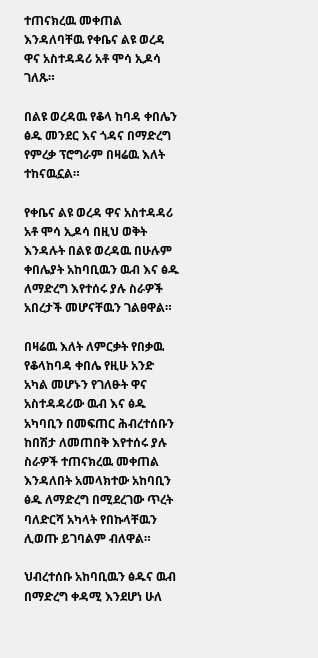ተጠናክረዉ መቀጠል እንዳለባቸዉ የቀቤና ልዩ ወረዳ ዋና አስተዳዳሪ አቶ ሞሳ ኢዶሳ ገለጹ።

በልዩ ወረዳዉ የቆላ ከባዳ ቀበሌን ፅዱ መንደር እና ጎዳና በማድረግ የምረቃ ፕሮግራም በዛሬዉ እለት ተከናዉኗል።

የቀቤና ልዩ ወረዳ ዋና አስተዳዳሪ አቶ ሞሳ ኢዶሳ በዚህ ወቅት እንዳሉት በልዩ ወረዳዉ በሁሉም ቀበሌያት አከባቢዉን ዉብ እና ፅዱ ለማድረግ እየተሰሩ ያሉ ስራዎች አበረታች መሆናቸዉን ገልፀዋል።

በዛሬዉ እለት ለምርቃት የበቃዉ የቆላከባዳ ቀበሌ የዚሁ አንድ አካል መሆኑን የገለፁት ዋና አስተዳዳሪው ዉብ እና ፅዱ አካባቢን በመፍጠር ሕብረተሰቡን ከበሽታ ለመጠበቅ እየተሰሩ ያሉ ስራዎች ተጠናክረዉ መቀጠል እንዳለበት አመላክተው አከባቢን ፅዱ ለማድረግ በሚደረገው ጥረት ባለድርሻ አካላት የበኩላቸዉን ሊወጡ ይገባልም ብለዋል።

ህብረተሰቡ አከባቢዉን ፅዱና ዉብ በማድረግ ቀዳሚ እንደሆነ ሁለ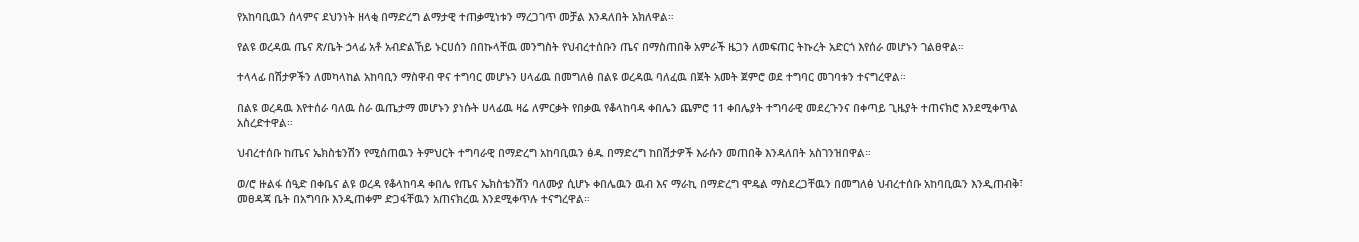የአከባቢዉን ሰላምና ደህንነት ዘላቂ በማድረግ ልማታዊ ተጠቃሚነቱን ማረጋገጥ መቻል እንዳለበት አክለዋል።

የልዩ ወረዳዉ ጤና ጽ/ቤት ኃላፊ አቶ አብድልኸይ ኑርሀሰን በበኩላቸዉ መንግስት የህብረተሰቡን ጤና በማስጠበቅ አምራች ዜጋን ለመፍጠር ትኩረት አድርጎ እየሰራ መሆኑን ገልፀዋል።

ተላላፊ በሽታዎችን ለመካላከል አከባቢን ማስዋብ ዋና ተግባር መሆኑን ሀላፊዉ በመግለፅ በልዩ ወረዳዉ ባለፈዉ በጀት አመት ጀምሮ ወደ ተግባር መገባቱን ተናግረዋል።

በልዩ ወረዳዉ እየተሰራ ባለዉ ስራ ዉጤታማ መሆኑን ያነሱት ሀላፊዉ ዛሬ ለምርቃት የበቃዉ የቆላከባዳ ቀበሌን ጨምሮ 11 ቀበሌያት ተግባራዊ መደረጉንና በቀጣይ ጊዜያት ተጠናክሮ እንደሚቀጥል አስረድተዋል።

ህብረተሰቡ ከጤና ኤክስቴንሽን የሚሰጠዉን ትምህርት ተግባራዊ በማድረግ አከባቢዉን ፅዱ በማድረግ ከበሽታዎች እራሱን መጠበቅ እንዳለበት አስገንዝበዋል።

ወ/ሮ ዙልፋ ሰዒድ በቀቤና ልዩ ወረዳ የቆላከባዳ ቀበሌ የጤና ኤክስቴንሽን ባለሙያ ሲሆኑ ቀበሌዉን ዉብ እና ማራኪ በማድረግ ሞዴል ማስደረጋቸዉን በመግለፅ ህብረተሰቡ አከባቢዉን እንዲጠብቅ፣ መፀዳጃ ቤት በአግባቡ እንዲጠቀም ድጋፋቸዉን አጠናክረዉ እንደሚቀጥሉ ተናግረዋል።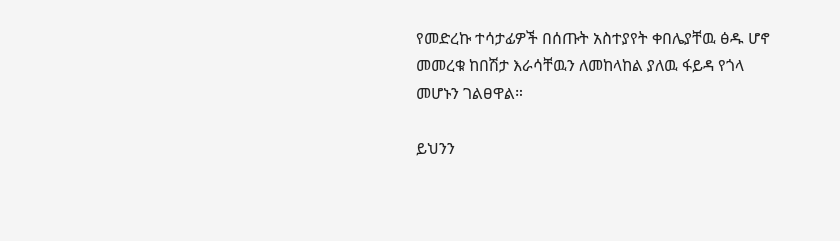የመድረኩ ተሳታፊዎች በሰጡት አስተያየት ቀበሌያቸዉ ፅዱ ሆኖ መመረቁ ከበሽታ እራሳቸዉን ለመከላከል ያለዉ ፋይዳ የጎላ መሆኑን ገልፀዋል።

ይህንን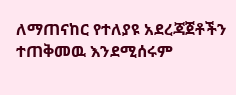ለማጠናከር የተለያዩ አደረጃጀቶችን ተጠቅመዉ እንደሚሰሩም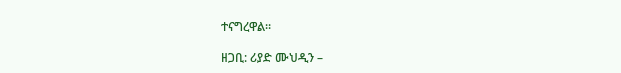ተናግረዋል።

ዘጋቢ: ሪያድ ሙህዲን –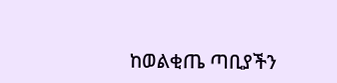ከወልቂጤ ጣቢያችን